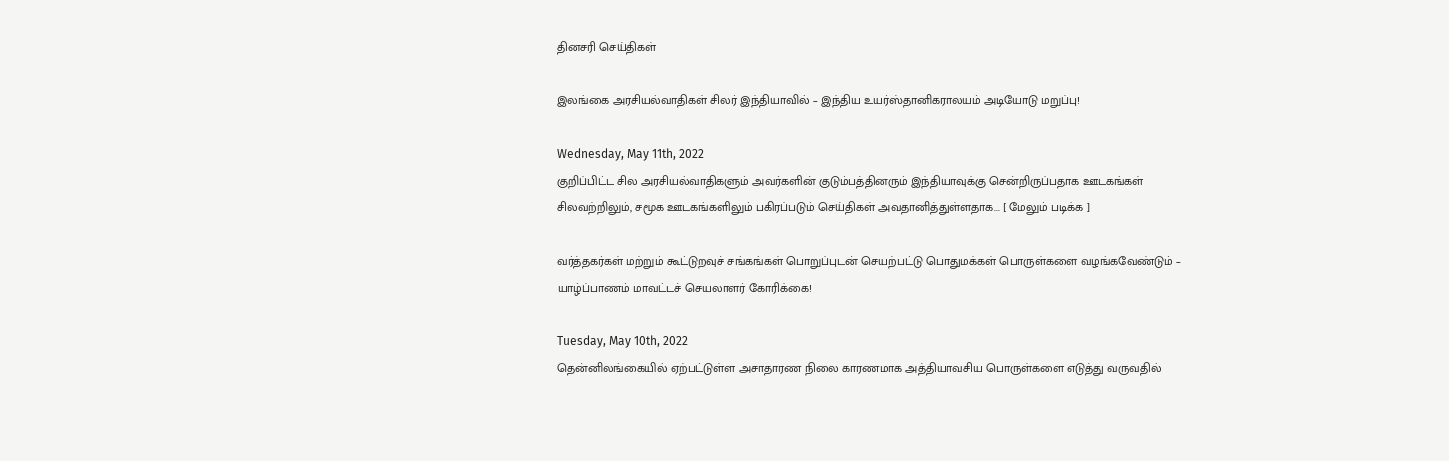தினசரி செய்திகள்

இலங்கை அரசியல்வாதிகள் சிலர் இந்தியாவில் – இந்திய உயர்ஸ்தானிகராலயம் அடியோடு மறுப்பு!

Wednesday, May 11th, 2022
குறிப்பிட்ட சில அரசியல்வாதிகளும் அவர்களின் குடும்பத்தினரும் இந்தியாவுக்கு சென்றிருப்பதாக ஊடகங்கள் சிலவற்றிலும், சமூக ஊடகங்களிலும் பகிரப்படும் செய்திகள் அவதானித்துள்ளதாக... [ மேலும் படிக்க ]

வர்த்தகர்கள் மற்றும் கூட்டுறவுச் சங்கங்கள் பொறுப்புடன் செயற்பட்டு பொதுமக்கள் பொருள்களை வழங்கவேண்டும் – யாழ்ப்பாணம் மாவட்டச் செயலாளர் கோரிக்கை!

Tuesday, May 10th, 2022
தென்னிலங்கையில் ஏற்பட்டுள்ள அசாதாரண நிலை காரணமாக அத்தியாவசிய பொருள்களை எடுத்து வருவதில்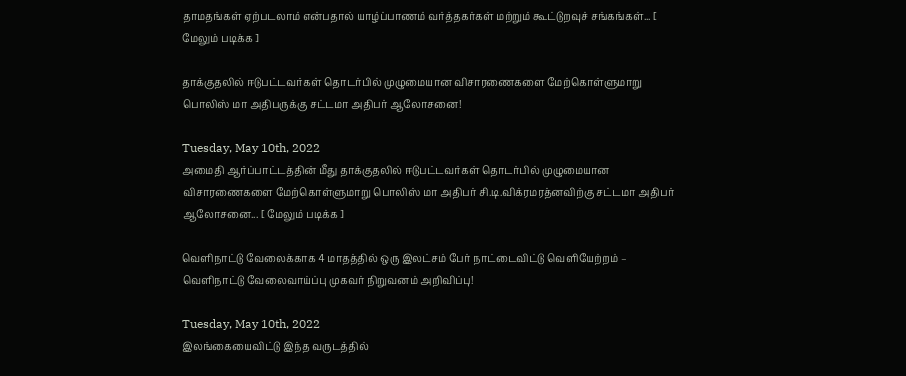தாமதங்கள் ஏற்படலாம் என்பதால் யாழ்ப்பாணம் வர்த்தகர்கள் மற்றும் கூட்டுறவுச் சங்கங்கள்... [ மேலும் படிக்க ]

தாக்குதலில் ஈடுபட்டவர்கள் தொடர்பில் முழுமையான விசாரணைகளை மேற்கொள்ளுமாறு பொலிஸ் மா அதிபருக்கு சட்டமா அதிபர் ஆலோசனை!

Tuesday, May 10th, 2022
அமைதி ஆர்ப்பாட்டத்தின் மீது தாக்குதலில் ஈடுபட்டவர்கள் தொடர்பில் முழுமையான விசாரணைகளை மேற்கொள்ளுமாறு பொலிஸ் மா அதிபர் சி.டி.விக்ரமரத்னவிற்கு சட்டமா அதிபர் ஆலோசனை... [ மேலும் படிக்க ]

வெளிநாட்டு வேலைக்காக 4 மாதத்தில் ஒரு இலட்சம் பேர் நாட்டைவிட்டு வெளியேற்றம் – வெளிநாட்டு வேலைவாய்ப்பு முகவர் நிறுவனம் அறிவிப்பு!

Tuesday, May 10th, 2022
இலங்கையைவிட்டு இந்த வருடத்தில்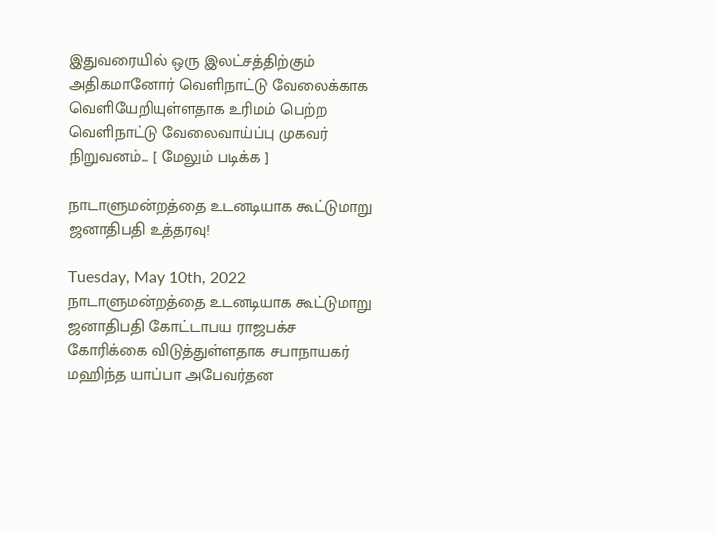இதுவரையில் ஒரு இலட்சத்திற்கும் அதிகமானோர் வெளிநாட்டு வேலைக்காக வெளியேறியுள்ளதாக உரிமம் பெற்ற வெளிநாட்டு வேலைவாய்ப்பு முகவர் நிறுவனம்... [ மேலும் படிக்க ]

நாடாளுமன்றத்தை உடனடியாக கூட்டுமாறு ஜனாதிபதி உத்தரவு!

Tuesday, May 10th, 2022
நாடாளுமன்றத்தை உடனடியாக கூட்டுமாறு ஜனாதிபதி கோட்டாபய ராஜபக்ச கோரிக்கை விடுத்துள்ளதாக சபாநாயகர் மஹிந்த யாப்பா அபேவர்தன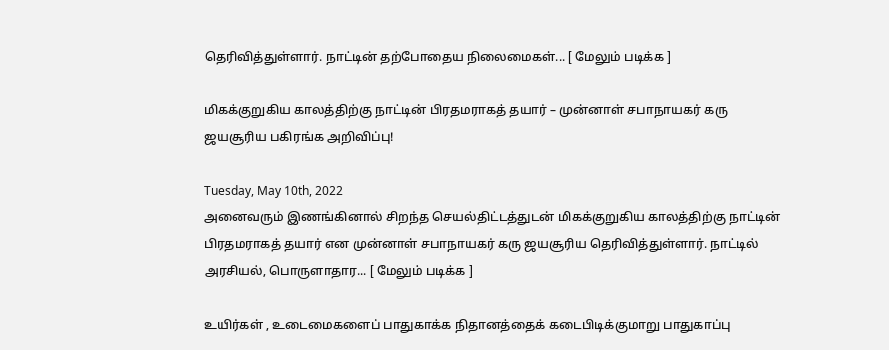தெரிவித்துள்ளார். நாட்டின் தற்போதைய நிலைமைகள்... [ மேலும் படிக்க ]

மிகக்குறுகிய காலத்திற்கு நாட்டின் பிரதமராகத் தயார் – முன்னாள் சபாநாயகர் கரு ஜயசூரிய பகிரங்க அறிவிப்பு!

Tuesday, May 10th, 2022
அனைவரும் இணங்கினால் சிறந்த செயல்திட்டத்துடன் மிகக்குறுகிய காலத்திற்கு நாட்டின் பிரதமராகத் தயார் என முன்னாள் சபாநாயகர் கரு ஜயசூரிய தெரிவித்துள்ளார். நாட்டில் அரசியல், பொருளாதார... [ மேலும் படிக்க ]

உயிர்கள் , உடைமைகளைப் பாதுகாக்க நிதானத்தைக் கடைபிடிக்குமாறு பாதுகாப்பு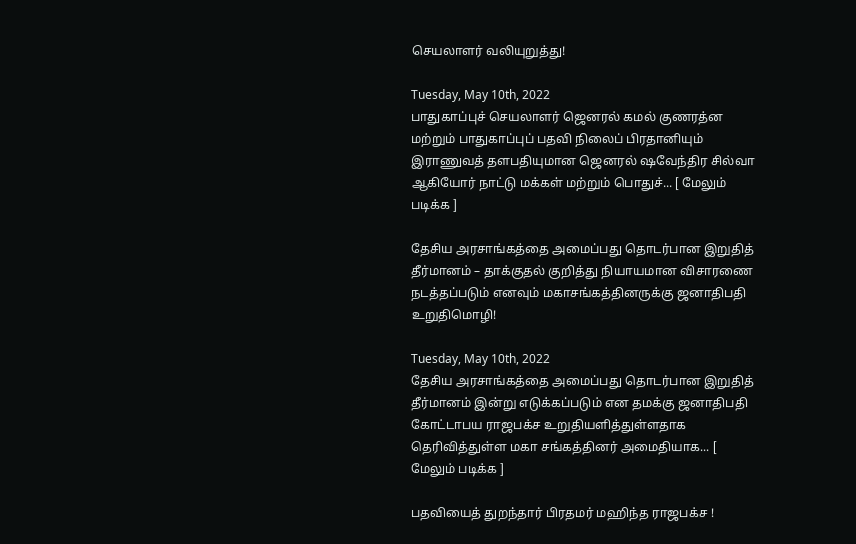செயலாளர் வலியுறுத்து!

Tuesday, May 10th, 2022
பாதுகாப்புச் செயலாளர் ஜெனரல் கமல் குணரத்ன மற்றும் பாதுகாப்புப் பதவி நிலைப் பிரதானியும் இராணுவத் தளபதியுமான ஜெனரல் ஷவேந்திர சில்வா ஆகியோர் நாட்டு மக்கள் மற்றும் பொதுச்... [ மேலும் படிக்க ]

தேசிய அரசாங்கத்தை அமைப்பது தொடர்பான இறுதித் தீர்மானம் – தாக்குதல் குறித்து நியாயமான விசாரணை நடத்தப்படும் எனவும் மகாசங்கத்தினருக்கு ஜனாதிபதி உறுதிமொழி!

Tuesday, May 10th, 2022
தேசிய அரசாங்கத்தை அமைப்பது தொடர்பான இறுதித் தீர்மானம் இன்று எடுக்கப்படும் என தமக்கு ஜனாதிபதி கோட்டாபய ராஜபக்ச உறுதியளித்துள்ளதாக தெரிவித்துள்ள மகா சங்கத்தினர் அமைதியாக... [ மேலும் படிக்க ]

பதவியைத் துறந்தார் பிரதமர் மஹிந்த ராஜபக்ச !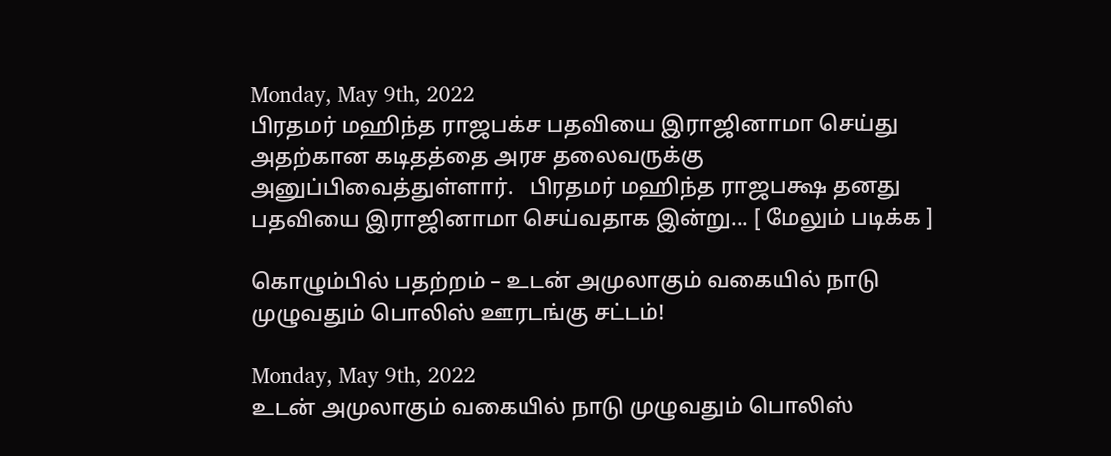Monday, May 9th, 2022
பிரதமர் மஹிந்த ராஜபக்ச பதவியை இராஜினாமா செய்து அதற்கான கடிதத்தை அரச தலைவருக்கு அனுப்பிவைத்துள்ளார்.   பிரதமர் மஹிந்த ராஜபக்ஷ தனது பதவியை இராஜினாமா செய்வதாக இன்று... [ மேலும் படிக்க ]

கொழும்பில் பதற்றம் – உடன் அமுலாகும் வகையில் நாடு முழுவதும் பொலிஸ் ஊரடங்கு சட்டம்!

Monday, May 9th, 2022
உடன் அமுலாகும் வகையில் நாடு முழுவதும் பொலிஸ்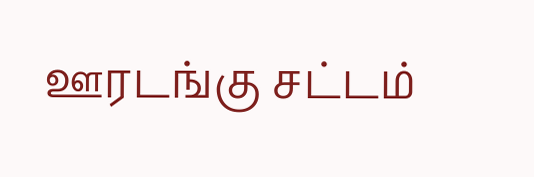ஊரடங்கு சட்டம்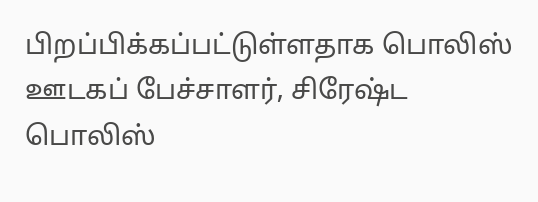பிறப்பிக்கப்பட்டுள்ளதாக பொலிஸ் ஊடகப் பேச்சாளர், சிரேஷ்ட பொலிஸ்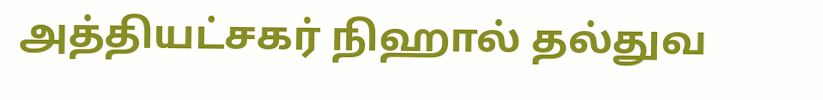அத்தியட்சகர் நிஹால் தல்துவ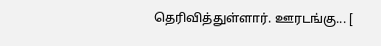தெரிவித்துள்ளார். ஊரடங்கு... [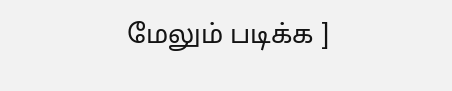மேலும் படிக்க ]